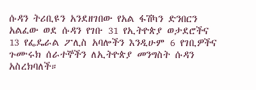ሱዳን ትሪቢዩን አንደዘገበው የአል ፋሽካን ድንበርን አልፈው ወደ ሱዳን የገቡ 31 የኢትዮጵያ ወታደሮችና 13 የፌዴራል ፖሊስ አባሎችን እንዲሁም 6 የገቢዎችና ጉሙሩክ ሰራተኞችን ለኢትዮጵያ መንግስት ሱዳን አስረክባለች።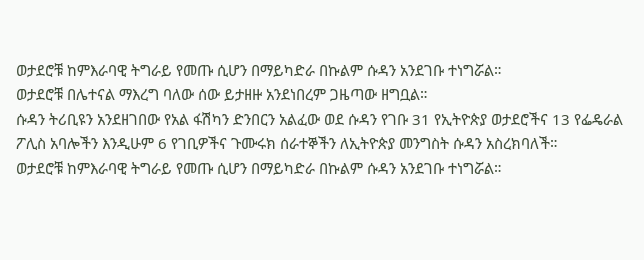ወታደሮቹ ከምእራባዊ ትግራይ የመጡ ሲሆን በማይካድራ በኩልም ሱዳን አንደገቡ ተነግሯል።
ወታደሮቹ በሌተናል ማእረግ ባለው ሰው ይታዘዙ አንደነበረም ጋዜጣው ዘግቧል።
ሱዳን ትሪቢዩን አንደዘገበው የአል ፋሽካን ድንበርን አልፈው ወደ ሱዳን የገቡ 31 የኢትዮጵያ ወታደሮችና 13 የፌዴራል ፖሊስ አባሎችን እንዲሁም 6 የገቢዎችና ጉሙሩክ ሰራተኞችን ለኢትዮጵያ መንግስት ሱዳን አስረክባለች።
ወታደሮቹ ከምእራባዊ ትግራይ የመጡ ሲሆን በማይካድራ በኩልም ሱዳን አንደገቡ ተነግሯል።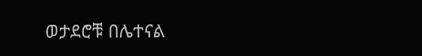ወታደሮቹ በሌተናል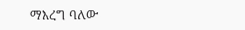ማእረግ ባለው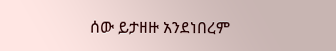ሰው ይታዘዙ አንደነበረም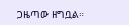ጋዜጣው ዘግቧል።